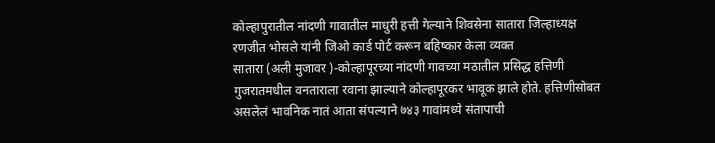कोल्हापुरातील नांदणी गावातील माधुरी हत्ती गेल्याने शिवसेना सातारा जिल्हाध्यक्ष रणजीत भोसले यांनी जिओ कार्ड पोर्ट करून बहिष्कार केला व्यक्त
सातारा (अली मुजावर )-कोल्हापूरच्या नांदणी गावच्या मठातील प्रसिद्ध हत्तिणी गुजरातमधील वनताराला रवाना झाल्याने कोल्हापूरकर भावूक झाले होते. हत्तिणीसोबत असलेलं भावनिक नातं आता संपल्याने ७४३ गावांमध्ये संतापाची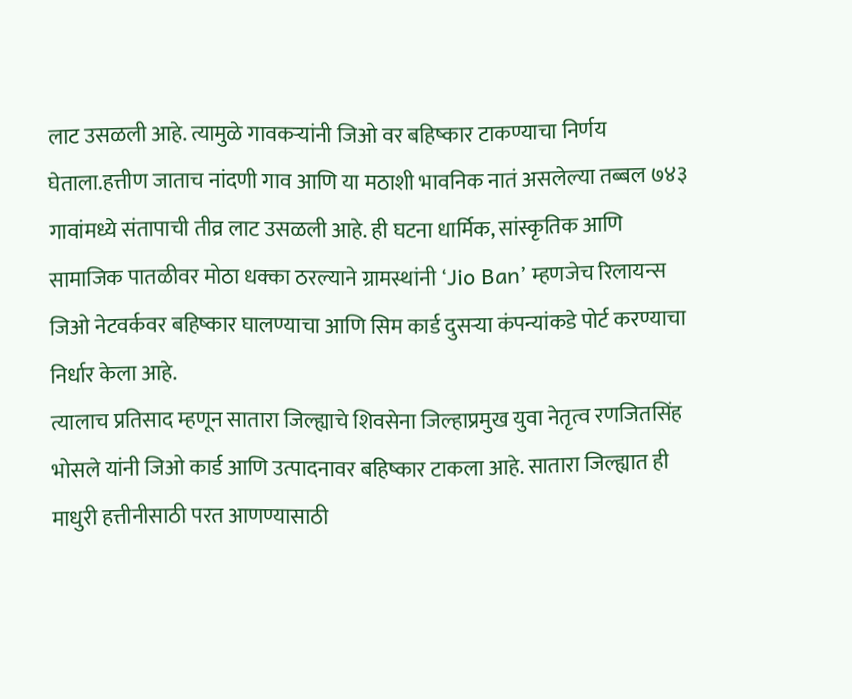लाट उसळली आहे. त्यामुळे गावकऱ्यांनी जिओ वर बहिष्कार टाकण्याचा निर्णय घेताला.हत्तीण जाताच नांदणी गाव आणि या मठाशी भावनिक नातं असलेल्या तब्बल ७४३ गावांमध्ये संतापाची तीव्र लाट उसळली आहे. ही घटना धार्मिक, सांस्कृतिक आणि सामाजिक पातळीवर मोठा धक्का ठरल्याने ग्रामस्थांनी ‘Jio Ban’ म्हणजेच रिलायन्स जिओ नेटवर्कवर बहिष्कार घालण्याचा आणि सिम कार्ड दुसऱ्या कंपन्यांकडे पोर्ट करण्याचा निर्धार केला आहे.
त्यालाच प्रतिसाद म्हणून सातारा जिल्ह्याचे शिवसेना जिल्हाप्रमुख युवा नेतृत्व रणजितसिंह भोसले यांनी जिओ कार्ड आणि उत्पादनावर बहिष्कार टाकला आहे. सातारा जिल्ह्यात ही माधुरी हत्तीनीसाठी परत आणण्यासाठी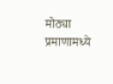मोठ्या प्रमाणामध्ये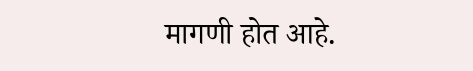मागणी होत आहे.